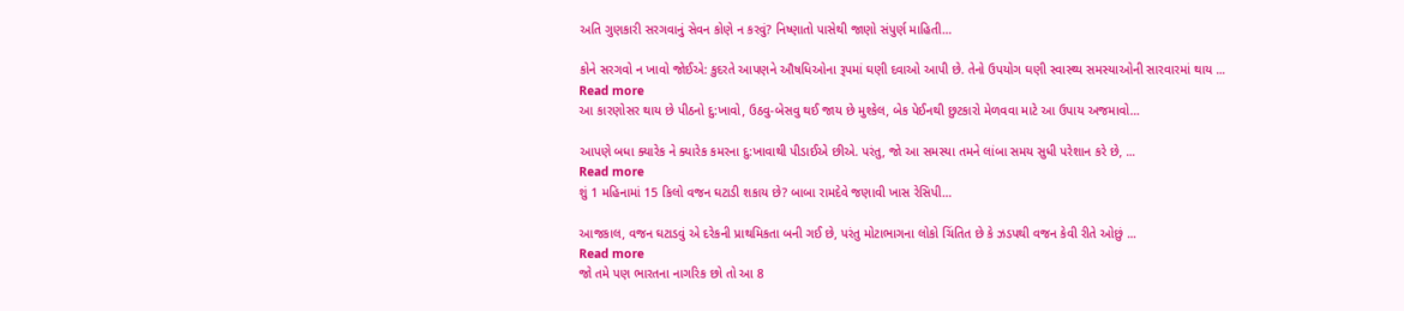અતિ ગુણકારી સરગવાનું સેવન કોણે ન કરવું? નિષ્ણાતો પાસેથી જાણો સંપુર્ણ માહિતી…

કોને સરગવો ન ખાવો જોઈએ: કુદરતે આપણને ઔષધિઓના રૂપમાં ઘણી દવાઓ આપી છે. તેનો ઉપયોગ ઘણી સ્વાસ્થ્ય સમસ્યાઓની સારવારમાં થાય ...
Read more
આ કારણોસર થાય છે પીઠનો દુ:ખાવો, ઉઠવુ-બેસવુ થઈ જાય છે મુશ્કેલ, બેક પેઈનથી છુટકારો મેળવવા માટે આ ઉપાય અજમાવો…

આપણે બધા ક્યારેક ને ક્યારેક કમરના દુ:ખાવાથી પીડાઈએ છીએ. પરંતુ, જો આ સમસ્યા તમને લાંબા સમય સુધી પરેશાન કરે છે, ...
Read more
શું 1 મહિનામાં 15 કિલો વજન ઘટાડી શકાય છે? બાબા રામદેવે જણાવી ખાસ રેસિપી…

આજકાલ, વજન ઘટાડવું એ દરેકની પ્રાથમિકતા બની ગઈ છે, પરંતુ મોટાભાગના લોકો ચિંતિત છે કે ઝડપથી વજન કેવી રીતે ઓછું ...
Read more
જો તમે પણ ભારતના નાગરિક છો તો આ 8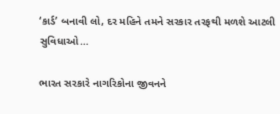‘કાર્ડ’ બનાવી લો, દર મહિને તમને સરકાર તરફથી મળશે આટલી સુવિધાઓ…

ભારત સરકારે નાગરિકોના જીવનને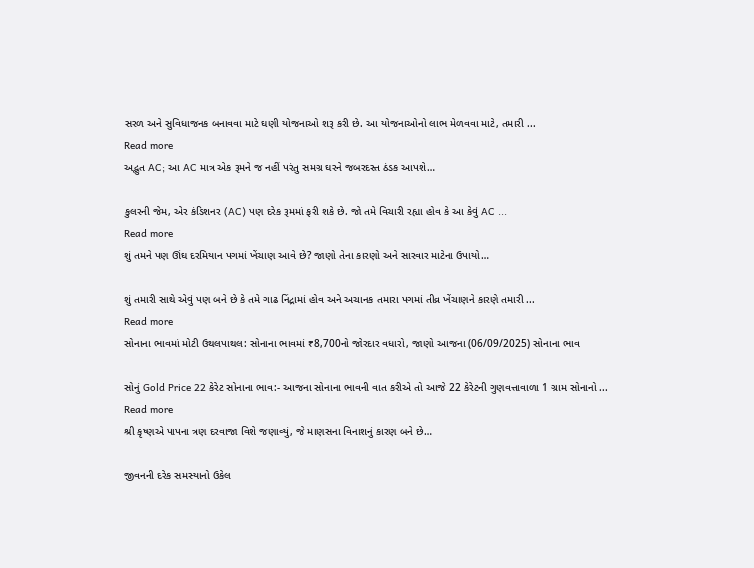સરળ અને સુવિધાજનક બનાવવા માટે ઘણી યોજનાઓ શરૂ કરી છે. આ યોજનાઓનો લાભ મેળવવા માટે, તમારી ...
Read more
અદ્ભુત AC; આ AC માત્ર એક રૂમને જ નહીં પરંતુ સમગ્ર ઘરને જબરદસ્ત ઠંડક આપશે…

કુલરની જેમ, એર કંડિશનર (AC) પણ દરેક રૂમમાં ફરી શકે છે. જો તમે વિચારી રહ્યા હોવ કે આ કેવું AC ...
Read more
શું તમને પણ ઊંઘ દરમિયાન પગમાં ખેંચાણ આવે છે? જાણો તેના કારણો અને સારવાર માટેના ઉપાયો…

શું તમારી સાથે એવું પણ બને છે કે તમે ગાઢ નિંદ્રામાં હોવ અને અચાનક તમારા પગમાં તીવ્ર ખેંચાણને કારણે તમારી ...
Read more
સોનાના ભાવમાં મોટી ઉથલપાથલ: સોનાના ભાવમાં ₹8,700નો જોરદાર વધારો, જાણો આજના (06/09/2025) સોનાના ભાવ

સોનું Gold Price 22 કેરેટ સોનાના ભાવ:- આજના સોનાના ભાવની વાત કરીએ તો આજે 22 કેરેટની ગુણવત્તાવાળા 1 ગ્રામ સોનાનો ...
Read more
શ્રી કૃષ્ણએ પાપના ત્રણ દરવાજા વિશે જણાવ્યું, જે માણસના વિનાશનું કારણ બને છે…

જીવનની દરેક સમસ્યાનો ઉકેલ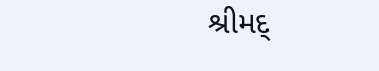શ્રીમદ્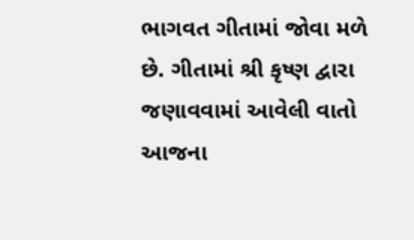ભાગવત ગીતામાં જોવા મળે છે. ગીતામાં શ્રી કૃષ્ણ દ્વારા જણાવવામાં આવેલી વાતો આજના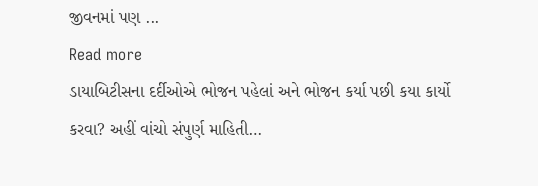જીવનમાં પણ ...
Read more
ડાયાબિટીસના દર્દીઓએ ભોજન પહેલાં અને ભોજન કર્યા પછી કયા કાર્યો કરવા? અહીં વાંચો સંપુર્ણ માહિતી…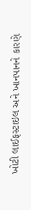ખોટી લાઈફસ્ટાઇલ અને ખાનપાનને કારણે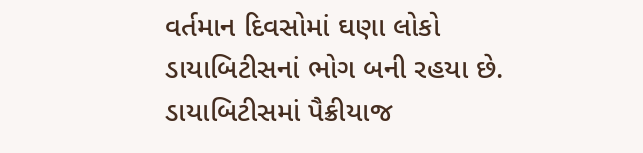વર્તમાન દિવસોમાં ઘણા લોકો ડાયાબિટીસનાં ભોગ બની રહયા છે. ડાયાબિટીસમાં પૈક્રીયાજ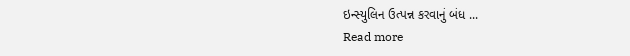ઇન્સ્યુલિન ઉત્પન્ન કરવાનું બંધ ...
Read more